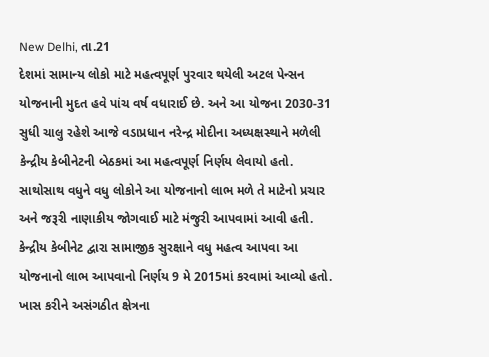New Delhi, તા.21
દેશમાં સામાન્ય લોકો માટે મહત્વપૂર્ણ પુરવાર થયેલી અટલ પેન્સન યોજનાની મુદત હવે પાંચ વર્ષ વધારાઈ છે. અને આ યોજના 2030-31 સુધી ચાલુ રહેશે આજે વડાપ્રધાન નરેન્દ્ર મોદીના અધ્યક્ષસ્થાને મળેલી કેન્દ્રીય કેબીનેટની બેઠકમાં આ મહત્વપૂર્ણ નિર્ણય લેવાયો હતો.
સાથોસાથ વધુને વધુ લોકોને આ યોજનાનો લાભ મળે તે માટેનો પ્રચાર અને જરૂરી નાણાકીય જોગવાઈ માટે મંજુરી આપવામાં આવી હતી. કેન્દ્રીય કેબીનેટ દ્વારા સામાજીક સુરક્ષાને વધુ મહત્વ આપવા આ યોજનાનો લાભ આપવાનો નિર્ણય 9 મે 2015માં કરવામાં આવ્યો હતો.
ખાસ કરીને અસંગઠીત ક્ષેત્રના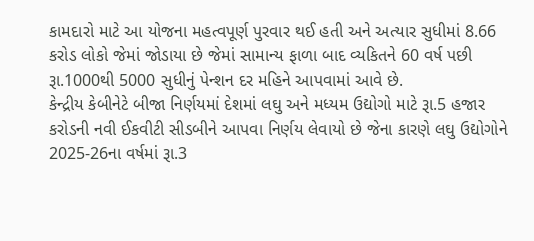કામદારો માટે આ યોજના મહત્વપૂર્ણ પુરવાર થઈ હતી અને અત્યાર સુધીમાં 8.66 કરોડ લોકો જેમાં જોડાયા છે જેમાં સામાન્ય ફાળા બાદ વ્યકિતને 60 વર્ષ પછી રૂા.1000થી 5000 સુધીનું પેન્શન દર મહિને આપવામાં આવે છે.
કેન્દ્રીય કેબીનેટે બીજા નિર્ણયમાં દેશમાં લઘુ અને મધ્યમ ઉદ્યોગો માટે રૂા.5 હજાર કરોડની નવી ઈકવીટી સીડબીને આપવા નિર્ણય લેવાયો છે જેના કારણે લઘુ ઉદ્યોગોને 2025-26ના વર્ષમાં રૂા.3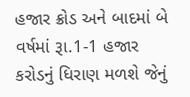હજાર ક્રોડ અને બાદમાં બે વર્ષમાં રૂા.1-1 હજાર કરોડનું ધિરાણ મળશે જેનું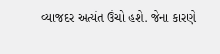વ્યાજદર અત્યંત ઉંચો હશે. જેના કારણે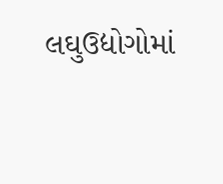લઘુઉદ્યોગોમાં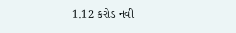1.12 કરોડ નવી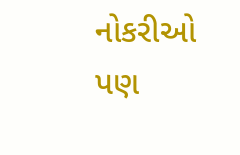નોકરીઓ પણ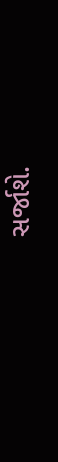સર્જાશે.